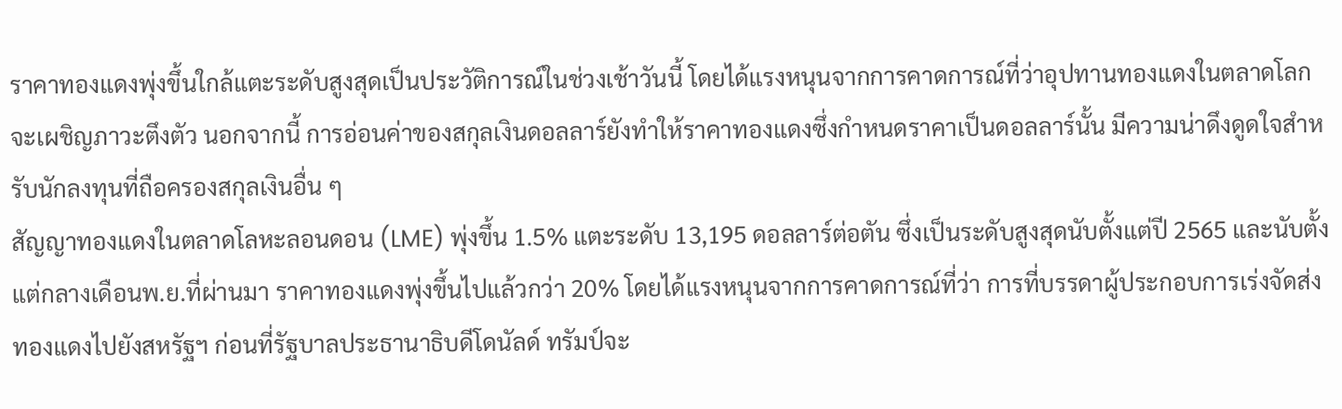ราคาทองแดงพุ่งขึ้นใกล้แตะระดับสูงสุดเป็นประวัติการณ์ในช่วงเช้าวันนี้ โดยได้แรงหนุนจากการคาดการณ์ที่ว่าอุปทานทองแดงในตลาดโลกจะเผชิญภาวะตึงตัว นอกจากนี้ การอ่อนค่าของสกุลเงินดอลลาร์ยังทำให้ราคาทองแดงซึ่งกำหนดราคาเป็นดอลลาร์นั้น มีความน่าดึงดูดใจสำหรับนักลงทุนที่ถือครองสกุลเงินอื่น ๆ
สัญญาทองแดงในตลาดโลหะลอนดอน (LME) พุ่งขึ้น 1.5% แตะระดับ 13,195 ดอลลาร์ต่อตัน ซึ่งเป็นระดับสูงสุดนับตั้งแต่ปี 2565 และนับตั้งแต่กลางเดือนพ.ย.ที่ผ่านมา ราคาทองแดงพุ่งขึ้นไปแล้วกว่า 20% โดยได้แรงหนุนจากการคาดการณ์ที่ว่า การที่บรรดาผู้ประกอบการเร่งจัดส่งทองแดงไปยังสหรัฐฯ ก่อนที่รัฐบาลประธานาธิบดีโดนัลด์ ทรัมป์จะ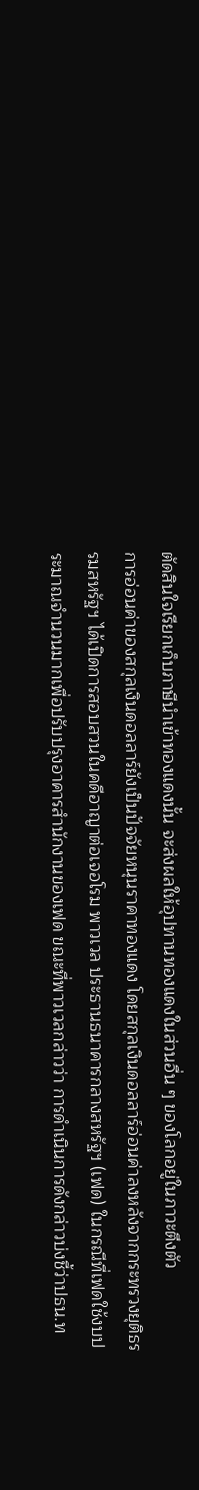ตัดสินใจเรียกเก็บภาษีนำเข้าทองแดงนั้น จะส่งผลให้อุปทานทองแดงในส่วนอื่น ๆ ของโลกอยู่ในภาวะตึงตัว
การอ่อนค่าของสกุลเงินดอลลาร์ยังเป็นปัจจัยหนุนราคาทองแดง โดยสกุลเงินดอลลาร์อ่อนค่าลงหลังจากกระทรวงยุติธรรมสหรัฐฯ ได้เปิดการสอบสวนในคดีอาญาต่อเจอโรม พาวเวล ประธานธนาคารกลางสหรัฐฯ (เฟด) ในกรณีที่เฟดใช้งบประมาณจำนวนมากเพื่อปรับปรุงอาคารสำนักงานของเฟด ขณะที่พาวเวลกล่าวว่า การดำเนินการดังกล่าวบ่งชี้ว่าปธน.ท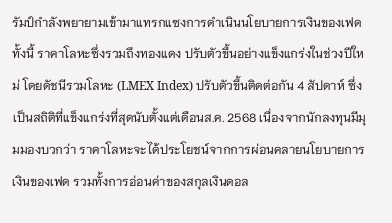รัมป์กำลังพยายามเข้ามาแทรกแซงการดำเนินนโยบายการเงินของเฟด
ทั้งนี้ ราคาโลหะซึ่งรวมถึงทองแดง ปรับตัวขึ้นอย่างแข็งแกร่งในช่วงปีใหม่ โดยดัชนีรวมโลหะ (LMEX Index) ปรับตัวขึ้นติดต่อกัน 4 สัปดาห์ ซึ่งเป็นสถิติที่แข็งแกร่งที่สุดนับตั้งแต่เดือนส.ค. 2568 เนื่องจากนักลงทุนมีมุมมองบวกว่า ราคาโลหะจะได้ประโยชน์จากการผ่อนคลายนโยบายการเงินของเฟด รวมทั้งการอ่อนค่าของสกุลเงินดอล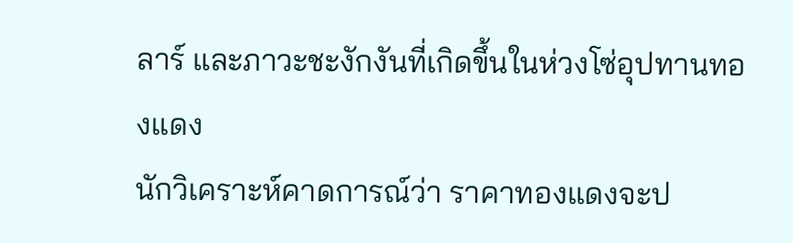ลาร์ และภาวะชะงักงันที่เกิดขึ้นในห่วงโซ่อุปทานทองแดง
นักวิเคราะห์คาดการณ์ว่า ราคาทองแดงจะป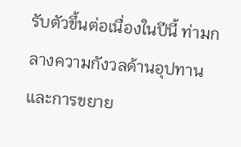รับตัวขึ้นต่อเนื่องในปีนี้ ท่ามกลางความกังวลด้านอุปทาน และการขยาย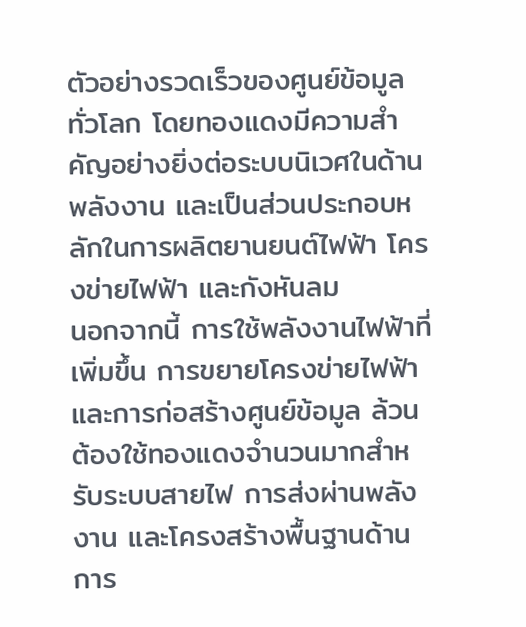ตัวอย่างรวดเร็วของศูนย์ข้อมูลทั่วโลก โดยทองแดงมีความสำคัญอย่างยิ่งต่อระบบนิเวศในด้านพลังงาน และเป็นส่วนประกอบหลักในการผลิตยานยนต์ไฟฟ้า โครงข่ายไฟฟ้า และกังหันลม
นอกจากนี้ การใช้พลังงานไฟฟ้าที่เพิ่มขึ้น การขยายโครงข่ายไฟฟ้า และการก่อสร้างศูนย์ข้อมูล ล้วนต้องใช้ทองแดงจำนวนมากสำหรับระบบสายไฟ การส่งผ่านพลังงาน และโครงสร้างพื้นฐานด้านการ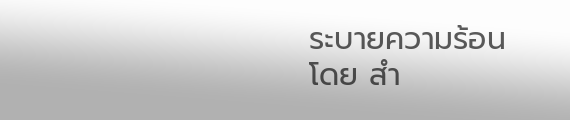ระบายความร้อน
โดย สำ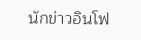นักข่าวอินโฟ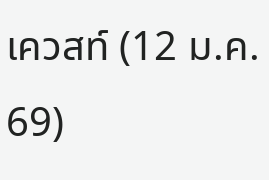เควสท์ (12 ม.ค. 69)